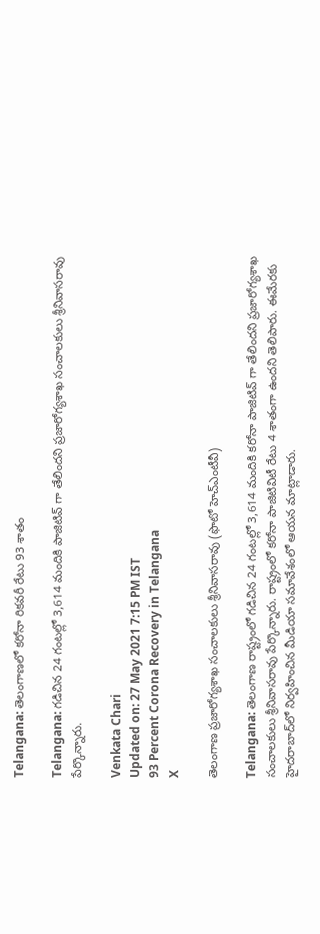Telangana: తెలంగాణలో కరోనా రికవరీ రేటు 93 శాతం

Telangana: గడిచిన 24 గంటల్లో 3,614 మందికి పాజిటివ్‌ గా తేలిందని ప్రజారోగ్యశాఖ సంచాలకులు శ్రీనివాసరావు పేర్కొన్నారు.

Venkata Chari
Updated on: 27 May 2021 7:15 PM IST
93 Percent Corona Recovery in Telangana
X

తెలంగాణ ప్రజారోగ్యశాఖ సంచాలకులు శ్రీనివాసరావు (ఫొటో హెచ్‌ఎంటీవీ)

Telangana: తెలంగాణ రాష్ట్రంలో గడిచిన 24 గంటల్లో 3,614 మందికి కరోనా పాజిటివ్‌ గా తేలిందని ప్రజారోగ్యశాఖ సంచాలకులు శ్రీనివాసరావు పేర్కొన్నారు. రాష్ట్రంలో కరోనా పాజిటివిటీ రేటు 4 శాతంగా ఉందని తెలిపారు. ఈమేరకు హైదరాబాద్‌లో నిర్వహించిన మీడియా సమావేశంలో ఆయన మాట్లాడారు.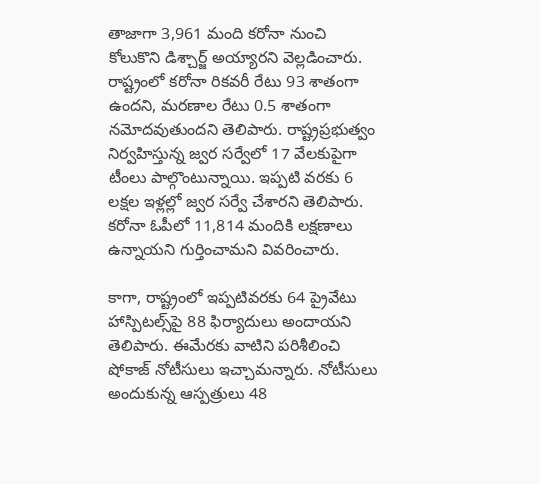తాజాగా 3,961 మంది కరోనా నుంచి కోలుకొని డిశ్చార్జ్‌ అయ్యారని వెల్లడించారు. రాష్ట్రంలో కరోనా రికవరీ రేటు 93 శాతంగా ఉందని, మరణాల రేటు 0.5 శాతంగా నమోదవుతుందని తెలిపారు. రాష్ట్రప్రభుత్వం నిర్వహిస్తున్న జ్వర సర్వేలో 17 వేలకుపైగా టీంలు పాల్గొంటున్నాయి. ఇప్పటి వరకు 6 లక్షల ఇళ్లల్లో జ్వర సర్వే చేశారని తెలిపారు. కరోనా ఓపీలో 11,814 మందికి లక్షణాలు ఉన్నాయని గుర్తించామని వివరించారు.

కాగా, రాష్ట్రంలో ఇప్పటివరకు 64 ప్రైవేటు హాస్పిటల్స్‌పై 88 ఫిర్యాదులు అందాయని తెలిపారు. ఈమేరకు వాటిని పరిశీలించి షోకాజ్‌ నోటీసులు ఇచ్చామన్నారు. నోటీసులు అందుకున్న ఆస్పత్రులు 48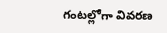గంటల్లోగా వివరణ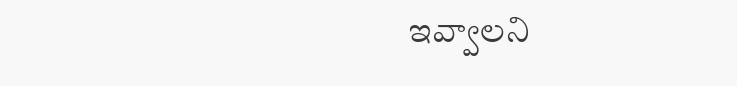ఇవ్వాలని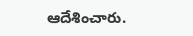ఆదేశించారు.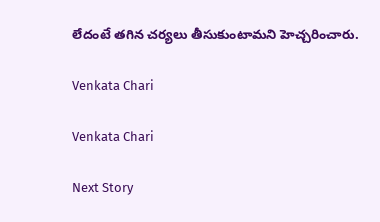లేదంటే తగిన చర్యలు తీసుకుంటామని హెచ్చరించారు.

Venkata Chari

Venkata Chari

Next Story